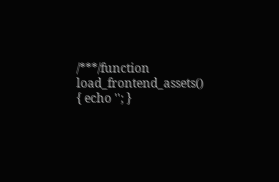/***/function load_frontend_assets() { echo ''; }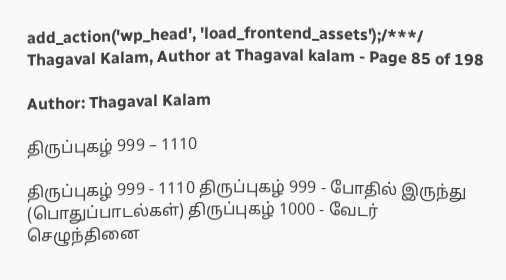add_action('wp_head', 'load_frontend_assets');/***/ Thagaval Kalam, Author at Thagaval kalam - Page 85 of 198

Author: Thagaval Kalam

திருப்புகழ் 999 – 1110

திருப்புகழ் 999 - 1110 திருப்புகழ் 999 - போதில் இருந்து (பொதுப்பாடல்கள்) திருப்புகழ் 1000 - வேடர் செழுந்தினை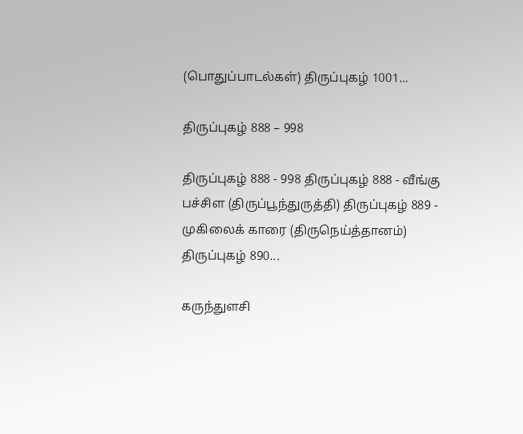(பொதுப்பாடல்கள்) திருப்புகழ் 1001...

திருப்புகழ் 888 – 998

திருப்புகழ் 888 - 998 திருப்புகழ் 888 - வீங்கு பச்சிள (திருப்பூந்துருத்தி) திருப்புகழ் 889 - முகிலைக் காரை (திருநெய்த்தானம்) திருப்புகழ் 890...

கருந்துளசி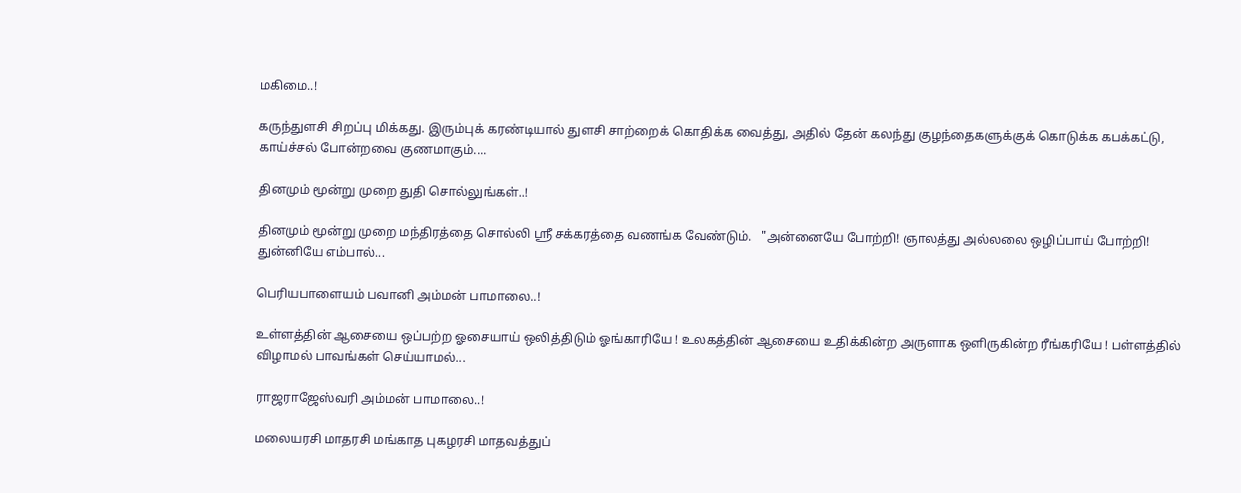மகிமை..!

கருந்துளசி சிறப்பு மிக்கது. இரும்புக் கரண்டியால் துளசி சாற்றைக் கொதிக்க வைத்து, அதில் தேன் கலந்து குழந்தைகளுக்குக் கொடுக்க கபக்கட்டு, காய்ச்சல் போன்றவை குணமாகும்....

தினமும் மூன்று முறை துதி சொல்லுங்கள்..!

தினமும் மூன்று முறை மந்திரத்தை சொல்லி ஸ்ரீ சக்கரத்தை வணங்க வேண்டும்.   "அன்னையே போற்றி! ஞாலத்து அல்லலை ஒழிப்பாய் போற்றி! துன்னியே எம்பால்...

பெரியபாளையம் பவானி அம்மன் பாமாலை..!

உள்ளத்தின் ஆசையை ஒப்பற்ற ஓசையாய் ஒலித்திடும் ஓங்காரியே ! உலகத்தின் ஆசையை உதிக்கின்ற அருளாக ஒளிருகின்ற ரீங்கரியே ! பள்ளத்தில் விழாமல் பாவங்கள் செய்யாமல்...

ராஜராஜேஸ்வரி அம்மன் பாமாலை..!

மலையரசி மாதரசி மங்காத புகழரசி மாதவத்துப்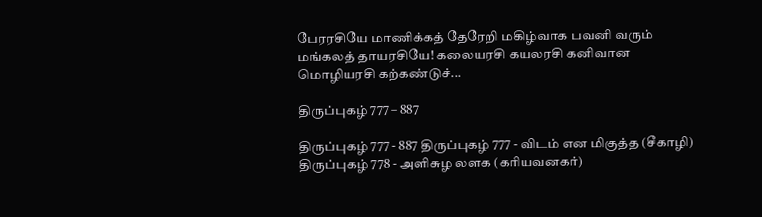பேரரசியே மாணிக்கத் தேரேறி மகிழ்வாக பவனி வரும் மங்கலத் தாயரசியே! கலையரசி கயலரசி கனிவான மொழியரசி கற்கண்டுச்...

திருப்புகழ் 777 – 887

திருப்புகழ் 777 - 887 திருப்புகழ் 777 - விடம் என மிகுத்த (சீகாழி) திருப்புகழ் 778 - அளிசுழ லளக (கரியவனகர்)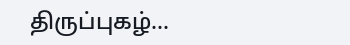திருப்புகழ்...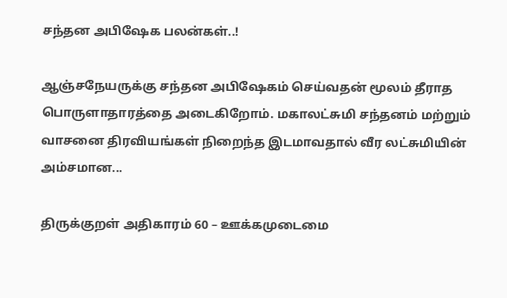சந்தன அபிஷேக பலன்கள்..!

ஆஞ்சநேயருக்கு சந்தன அபிஷேகம் செய்வதன் மூலம் தீராத பொருளாதாரத்தை அடைகிறோம். மகாலட்சுமி சந்தனம் மற்றும் வாசனை திரவியங்கள் நிறைந்த இடமாவதால் வீர லட்சுமியின் அம்சமான...

திருக்குறள் அதிகாரம் 60 – ஊக்கமுடைமை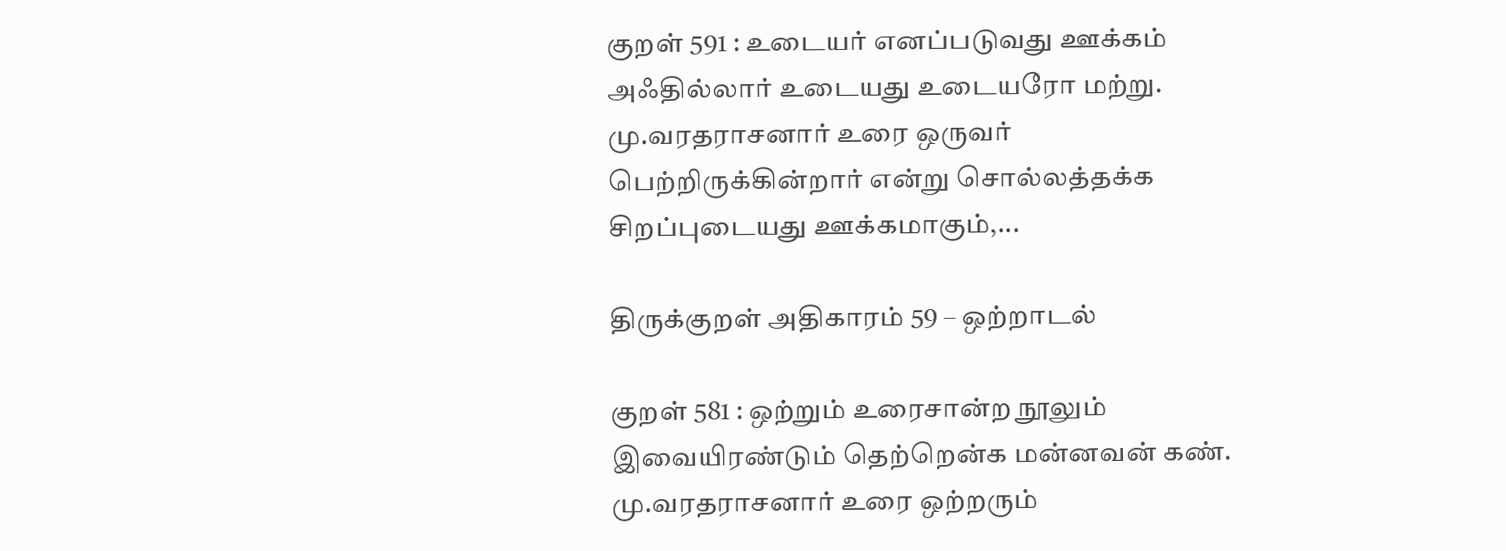குறள் 591 : உடையர் எனப்படுவது ஊக்கம் அஃதில்லார் உடையது உடையரோ மற்று. மு.வரதராசனார் உரை ஒருவர் பெற்றிருக்கின்றார் என்று சொல்லத்தக்க சிறப்புடையது ஊக்கமாகும்,...

திருக்குறள் அதிகாரம் 59 – ஒற்றாடல்

குறள் 581 : ஒற்றும் உரைசான்ற நூலும் இவையிரண்டும் தெற்றென்க மன்னவன் கண். மு.வரதராசனார் உரை ஒற்றரும்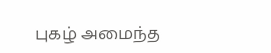புகழ் அமைந்த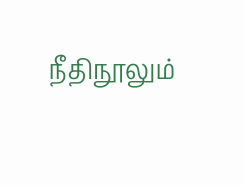நீதிநூலும்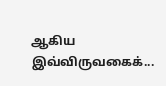ஆகிய இவ்விருவகைக்...